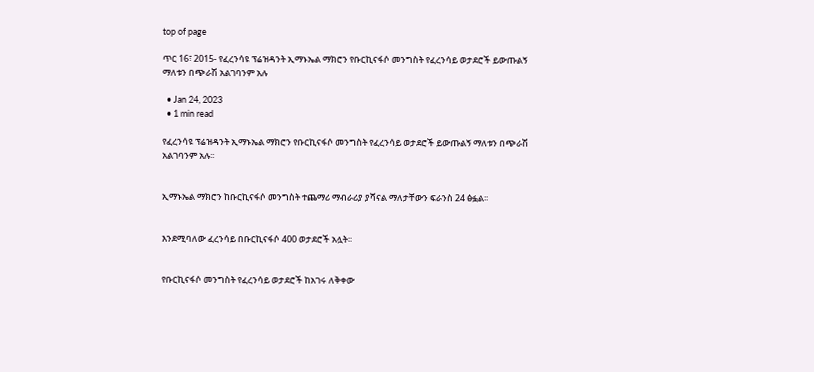top of page

ጥር 16፣ 2015- የፈረንሳዩ ፕሬዝዳንት ኢማኑኤል ማክሮን የቡርኪናፋሶ መንግስት የፈረንሳይ ወታደሮች ይውጡልኝ ማለቱን በጭራሽ አልገባንም አሉ

  • Jan 24, 2023
  • 1 min read

የፈረንሳዩ ፕሬዝዳንት ኢማኑኤል ማክሮን የቡርኪናፋሶ መንግስት የፈረንሳይ ወታደሮች ይውጡልኝ ማለቱን በጭራሽ አልገባንም አሉ፡፡


ኢማኑኤል ማክሮን ከቡርኪናፋሶ መንግስት ተጨማሪ ማብራሪያ ያሻናል ማለታቸውን ፍራንስ 24 ፅፏል፡፡


እንደሚባለው ፈረንሳይ በቡርኪናፋሶ 400 ወታደሮች አሏት፡፡


የቡርኪናፋሶ መንግስት የፈረንሳይ ወታደሮች ከአገሩ ለቅቀው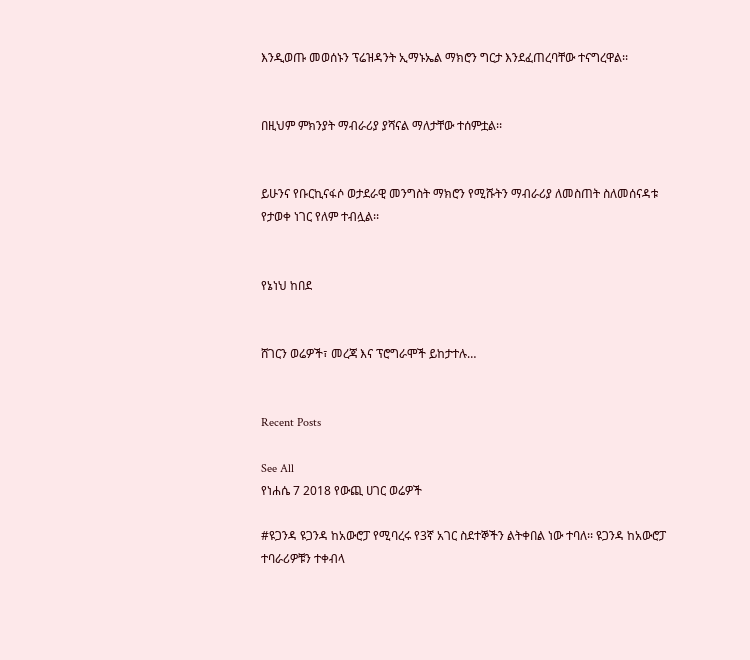እንዲወጡ መወሰኑን ፕሬዝዳንት ኢማኑኤል ማክሮን ግርታ እንደፈጠረባቸው ተናግረዋል፡፡


በዚህም ምክንያት ማብራሪያ ያሻናል ማለታቸው ተሰምቷል፡፡


ይሁንና የቡርኪናፋሶ ወታደራዊ መንግስት ማክሮን የሚሹትን ማብራሪያ ለመስጠት ስለመሰናዳቱ የታወቀ ነገር የለም ተብሏል፡፡


የኔነህ ከበደ


ሸገርን ወሬዎች፣ መረጃ እና ፕሮግራሞች ይከታተሉ…


Recent Posts

See All
የነሐሴ 7 2018 የውጪ ሀገር ወሬዎች

#ዩጋንዳ ዩጋንዳ ከአውሮፓ የሚባረሩ የ3ኛ አገር ስደተኞችን ልትቀበል ነው ተባለ፡፡ ዩጋንዳ ከአውሮፓ ተባራሪዎቹን ተቀብላ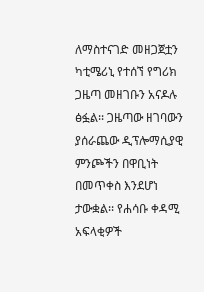ለማስተናገድ መዘጋጀቷን ካቲሜሪኒ የተሰኘ የግሪክ ጋዜጣ መዘገቡን አናዶሉ ፅፏል፡፡ ጋዜጣው ዘገባውን ያሰራጨው ዲፕሎማሲያዊ ምንጮችን በዋቢነት በመጥቀስ እንደሆነ ታውቋል፡፡ የሐሳቡ ቀዳሚ አፍላቂዎች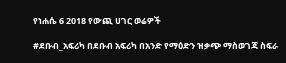የነሐሴ 6 2018 የውጪ ሀገር ወሬዎች

#ደቡብ_አፍሪካ በደቡብ አፍሪካ በአንድ የማዕድን ዝቃጭ ማስወገጃ ስፍራ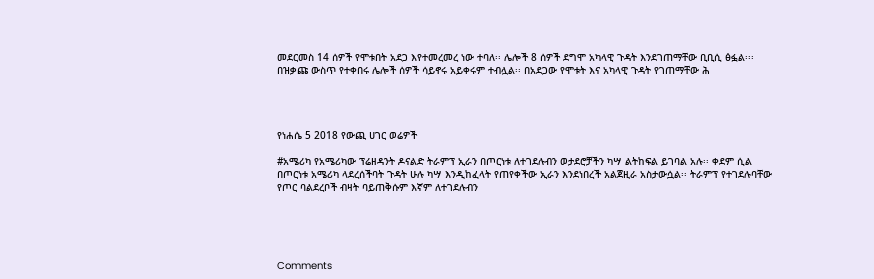መደርመስ 14 ሰዎች የሞቱበት አደጋ እየተመረመረ ነው ተባለ፡፡ ሌሎች 8 ሰዎች ደግሞ አካላዊ ጉዳት እንደገጠማቸው ቢቢሲ ፅፏል፡፡፡ በዝቃጩ ውስጥ የተቀበሩ ሌሎች ሰዎች ሳይኖሩ አይቀሩም ተብሏል፡፡ በአደጋው የሞቱት እና አካላዊ ጉዳት የገጠማቸው ሕ




የነሐሴ 5 2018 የውጪ ሀገር ወሬዎች

#አሜሪካ የአሜሪካው ፕሬዘዳንት ዶናልድ ትራምፕ ኢራን በጦርነቱ ለተገደሉብን ወታደሮቻችን ካሣ ልትከፍል ይገባል አሉ፡፡ ቀደም ሲል በጦርነቱ አሜሪካ ላደረሰችባት ጉዳት ሁሉ ካሣ እንዲከፈላት የጠየቀችው ኢራን እንደነበረች አልጀዚራ አስታውሷል፡፡ ትራምፕ የተገደሉባቸው የጦር ባልደረቦች ብዛት ባይጠቅሱም እኛም ለተገደሉብን





Comments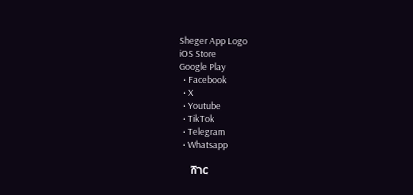Sheger App Logo
iOS Store
Google Play
  • Facebook
  • X
  • Youtube
  • TikTok
  • Telegram
  • Whatsapp

    ሸገር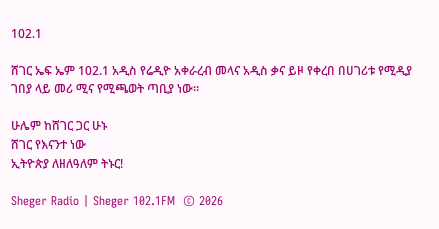102.1

ሸገር ኤፍ ኤም 102.1 አዲስ የሬዲዮ አቀራረብ መላና አዲስ ቃና ይዞ የቀረበ በሀገሪቱ የሚዲያ ገበያ ላይ መሪ ሚና የሚጫወት ጣቢያ ነው፡፡

ሁሌም ከሸገር ጋር ሁኑ
ሸገር የእናንተ ነው
ኢትዮጵያ ለዘለዓለም ትኑር!

Sheger Radio | Sheger 102.1FM  © 2026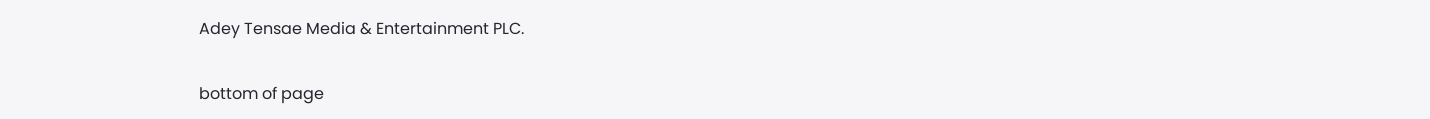Adey Tensae Media & Entertainment PLC.

bottom of page